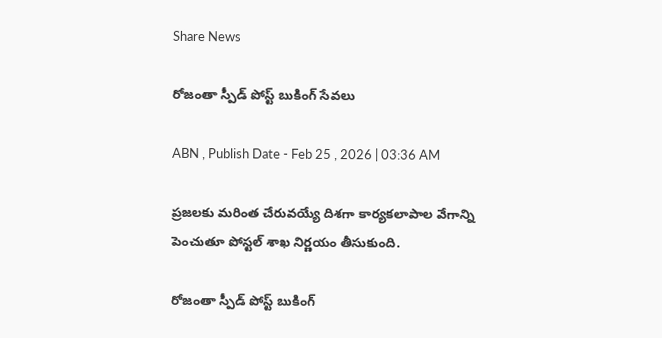Share News

రోజంతా స్పీడ్‌ పోస్ట్‌ బుకింగ్‌ సేవలు

ABN , Publish Date - Feb 25 , 2026 | 03:36 AM

ప్రజలకు మరింత చేరువయ్యే దిశగా కార్యకలాపాల వేగాన్ని పెంచుతూ పోస్టల్‌ శాఖ నిర్ణయం తీసుకుంది.

రోజంతా స్పీడ్‌ పోస్ట్‌ బుకింగ్‌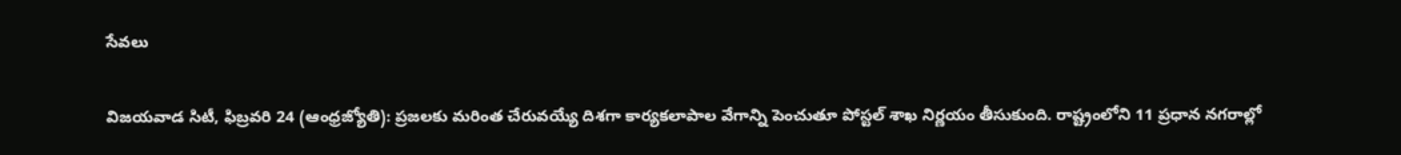సేవలు

విజయవాడ సిటీ, ఫిబ్రవరి 24 (ఆంధ్రజ్యోతి): ప్రజలకు మరింత చేరువయ్యే దిశగా కార్యకలాపాల వేగాన్ని పెంచుతూ పోస్టల్‌ శాఖ నిర్ణయం తీసుకుంది. రాష్ట్రంలోని 11 ప్రధాన నగరాల్లో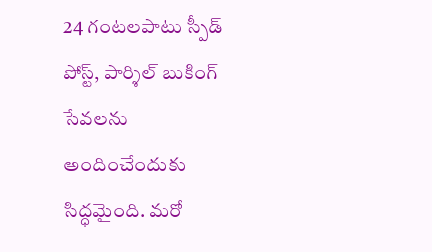24 గంటలపాటు స్పీడ్‌ పోస్ట్‌, పార్శిల్‌ బుకింగ్‌ సేవలను అందించేందుకు సిద్ధమైంది. మరో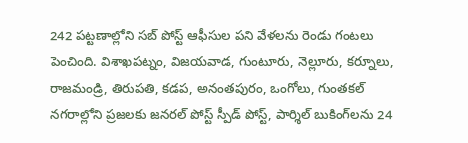242 పట్టణాల్లోని సబ్‌ పోస్ట్‌ ఆఫీసుల పని వేళలను రెండు గంటలు పెంచింది. విశాఖపట్నం, విజయవాడ, గుంటూరు, నెల్లూరు, కర్నూలు, రాజమండ్రి, తిరుపతి, కడప, అనంతపురం, ఒంగోలు, గుంతకల్‌ నగరాల్లోని ప్రజలకు జనరల్‌ పోస్ట్‌ స్పీడ్‌ పోస్ట్‌, పార్శిల్‌ బుకింగ్‌లను 24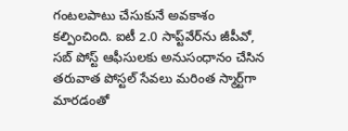గంటలపాటు చేసుకునే అవకాశం కల్పించింది. ఐటీ 2.0 సాప్ట్‌వేర్‌ను జీపీవో, సబ్‌ పోస్ట్‌ ఆఫీసులకు అనుసంధానం చేసిన తరువాత పోస్టల్‌ సేవలు మరింత స్మార్ట్‌గా మారడంతో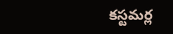కస్టమర్ల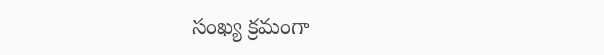సంఖ్య క్రమంగా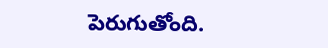పెరుగుతోంది.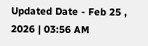Updated Date - Feb 25 , 2026 | 03:56 AM